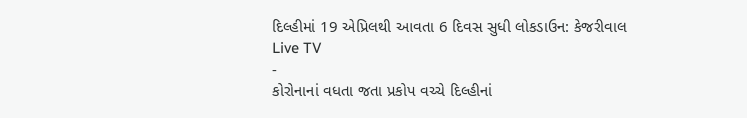દિલ્હીમાં 19 એપ્રિલથી આવતા 6 દિવસ સુધી લોકડાઉન: કેજરીવાલ
Live TV
-
કોરોનાનાં વધતા જતા પ્રકોપ વચ્ચે દિલ્હીનાં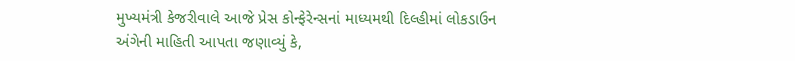મુખ્યમંત્રી કેજરીવાલે આજે પ્રેસ કોન્ફેરેન્સનાં માધ્યમથી દિલ્હીમાં લોકડાઉન અંગેની માહિતી આપતા જણાવ્યું કે,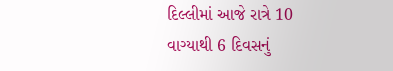દિલ્લીમાં આજે રાત્રે 10 વાગ્યાથી 6 દિવસનું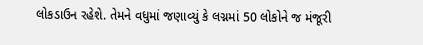લોકડાઉન રહેશે. તેમને વધુમાં જણાવ્યું કે લગ્નમાં 50 લોકોને જ મંજૂરી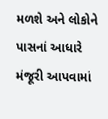મળશે અને લોકોને પાસનાં આધારે મંજૂરી આપવામાં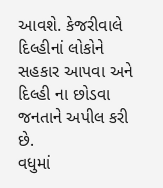આવશે. કેજરીવાલે દિલ્હીનાં લોકોને સહકાર આપવા અને દિલ્હી ના છોડવા જનતાને અપીલ કરી છે.
વધુમાં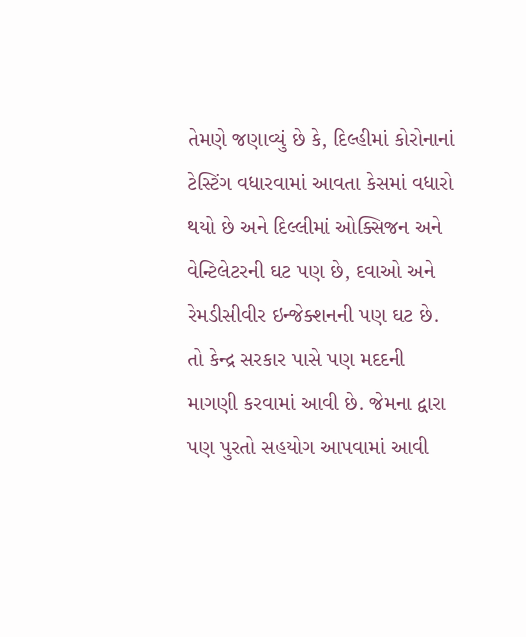તેમણે જણાવ્યું છે કે, દિલ્હીમાં કોરોનાનાં ટેસ્ટિંગ વધારવામાં આવતા કેસમાં વધારો થયો છે અને દિલ્લીમાં ઓક્સિજન અને વેન્ટિલેટરની ઘટ પણ છે, દવાઓ અને રેમડીસીવીર ઇન્જેક્શનની પણ ઘટ છે. તો કેન્દ્ર સરકાર પાસે પણ મદદની માગણી કરવામાં આવી છે. જેમના દ્વારા પણ પુરતો સહયોગ આપવામાં આવી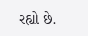રહ્યો છે.